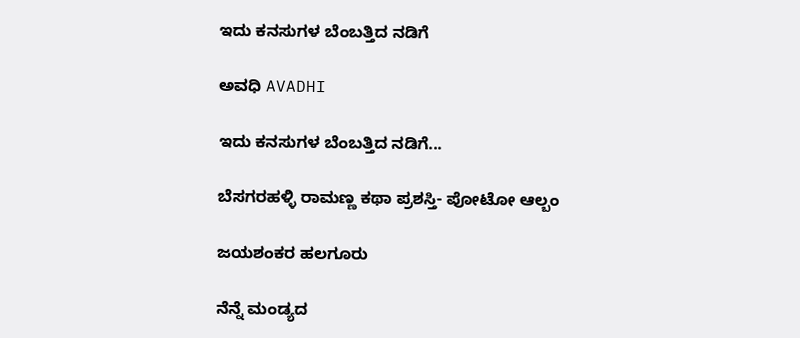ಇದು ಕನಸುಗಳ ಬೆಂಬತ್ತಿದ ನಡಿಗೆ‍

ಅವಧಿ AVADHI

ಇದು ಕನಸುಗಳ ಬೆಂಬತ್ತಿದ ನಡಿಗೆ...

ಬೆಸಗರಹಳ್ಳಿ ರಾಮಣ್ಣ ಕಥಾ ಪ್ರಶಸ್ತಿ- ಪೋಟೋ ಆಲ್ಬಂ

ಜಯಶಂಕರ ಹಲಗೂರು

ನೆನ್ನೆ ಮಂಡ್ಯದ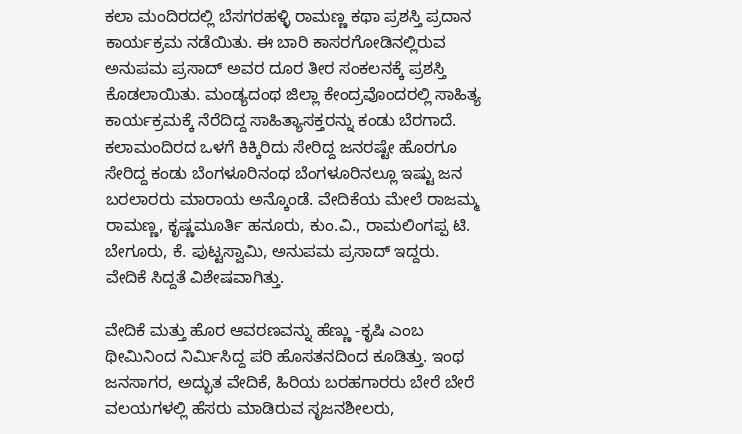ಕಲಾ ಮಂದಿರದಲ್ಲಿ ಬೆಸಗರಹಳ್ಳಿ ರಾಮಣ್ಣ ಕಥಾ ಪ್ರಶಸ್ತಿ ಪ್ರದಾನ ಕಾರ್ಯಕ್ರಮ ನಡೆಯಿತು. ಈ ಬಾರಿ ಕಾಸರಗೋಡಿನಲ್ಲಿರುವ ಅನುಪಮ ಪ್ರಸಾದ್ ಅವರ ದೂರ ತೀರ ಸಂಕಲನಕ್ಕೆ ಪ್ರಶಸ್ತಿ ಕೊಡಲಾಯಿತು. ಮಂಡ್ಯದಂಥ ಜಿಲ್ಲಾ ಕೇಂದ್ರವೊಂದರಲ್ಲಿ ಸಾಹಿತ್ಯ ಕಾರ್ಯಕ್ರಮಕ್ಕೆ ನೆರೆದಿದ್ದ ಸಾಹಿತ್ಯಾಸಕ್ತರನ್ನು ಕಂಡು ಬೆರಗಾದೆ. ಕಲಾಮಂದಿರದ ಒಳಗೆ ಕಿಕ್ಕಿರಿದು ಸೇರಿದ್ದ ಜನರಷ್ಟೇ ಹೊರಗೂ ಸೇರಿದ್ದ ಕಂಡು ಬೆಂಗಳೂರಿನಂಥ ಬೆಂಗಳೂರಿನಲ್ಲೂ ಇಷ್ಟು ಜನ ಬರಲಾರರು ಮಾರಾಯ ಅನ್ಕೊಂಡೆ. ವೇದಿಕೆಯ ಮೇಲೆ ರಾಜಮ್ಮ ರಾಮಣ್ಣ, ಕೃಷ್ಣಮೂರ್ತಿ ಹನೂರು, ಕುಂ.ವಿ., ರಾಮಲಿಂಗಪ್ಪ ಟಿ. ಬೇಗೂರು, ಕೆ. ಪುಟ್ಟಸ್ವಾಮಿ, ಅನುಪಮ ಪ್ರಸಾದ್ ಇದ್ದರು. ವೇದಿಕೆ ಸಿದ್ದತೆ ವಿಶೇಷವಾಗಿತ್ತು.

ವೇದಿಕೆ ಮತ್ತು ಹೊರ ಆವರಣವನ್ನು ಹೆಣ್ಣು -ಕೃಷಿ ಎಂಬ ಥೀಮಿನಿಂದ ನಿರ್ಮಿಸಿದ್ದ ಪರಿ ಹೊಸತನದಿಂದ ಕೂಡಿತ್ತು. ಇಂಥ ಜನಸಾಗರ, ಅದ್ಭುತ ವೇದಿಕೆ, ಹಿರಿಯ ಬರಹಗಾರರು ಬೇರೆ ಬೇರೆ ವಲಯಗಳಲ್ಲಿ ಹೆಸರು ಮಾಡಿರುವ ಸೃಜನಶೀಲರು,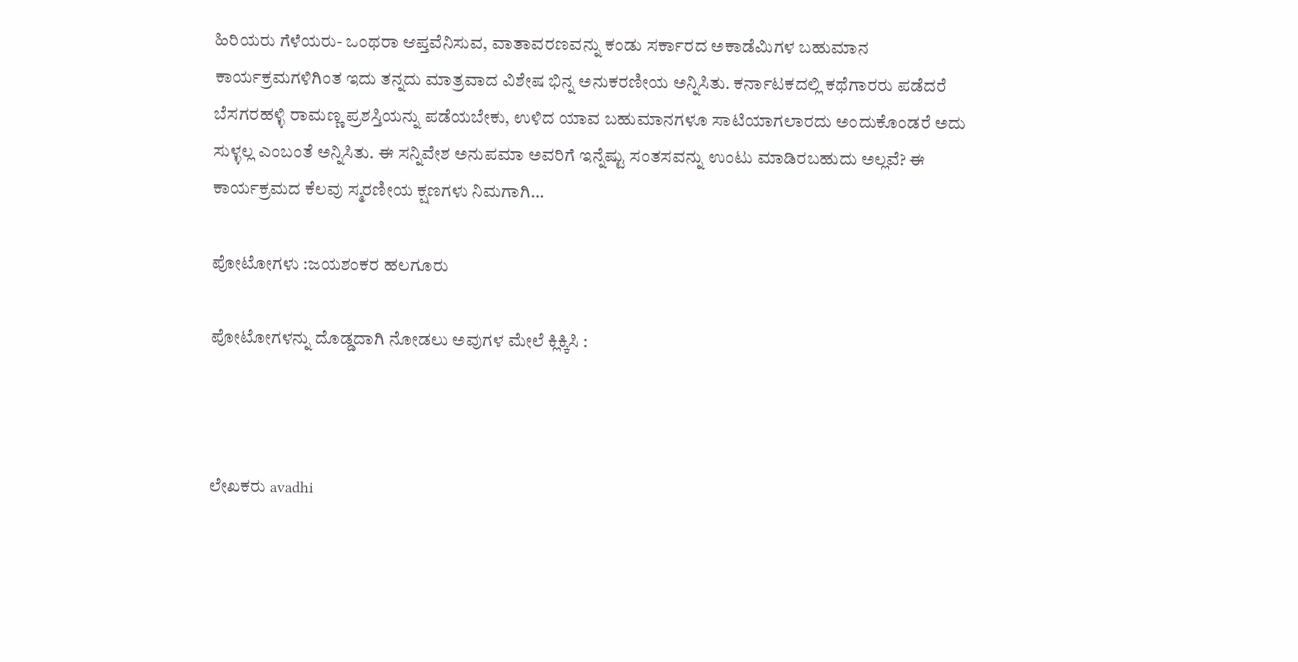ಹಿರಿಯರು ಗೆಳೆಯರು- ಒಂಥರಾ ಆಪ್ತವೆನಿಸುವ, ವಾತಾವರಣವನ್ನು ಕಂಡು ಸರ್ಕಾರದ ಅಕಾಡೆಮಿಗಳ ಬಹುಮಾನ ಕಾರ್ಯಕ್ರಮಗಳಿಗಿಂತ ಇದು ತನ್ನದು ಮಾತ್ರವಾದ ವಿಶೇಷ ಭಿನ್ನ ಅನುಕರಣೀಯ ಅನ್ನಿಸಿತು. ಕರ್ನಾಟಕದಲ್ಲಿ ಕಥೆಗಾರರು ಪಡೆದರೆ ಬೆಸಗರಹಳ್ಳಿ ರಾಮಣ್ಣ ಪ್ರಶಸ್ತಿಯನ್ನು ಪಡೆಯಬೇಕು, ಉಳಿದ ಯಾವ ಬಹುಮಾನಗಳೂ ಸಾಟಿಯಾಗಲಾರದು ಅಂದುಕೊಂಡರೆ ಅದು ಸುಳ್ಳಲ್ಲ ಎಂಬಂತೆ ಅನ್ನಿಸಿತು. ಈ ಸನ್ನಿವೇಶ ಅನುಪಮಾ ಅವರಿಗೆ ಇನ್ನೆಷ್ಟು ಸಂತಸವನ್ನು ಉಂಟು ಮಾಡಿರಬಹುದು ಅಲ್ಲವೆ? ಈ ಕಾರ್ಯಕ್ರಮದ ಕೆಲವು ಸ್ಮರಣೀಯ ಕ್ಷಣಗಳು ನಿಮಗಾಗಿ…

ಪೋಟೋಗಳು :ಜಯಶಂಕರ ಹಲಗೂರು

ಪೋಟೋಗಳನ್ನು ದೊಡ್ಡದಾಗಿ ನೋಡಲು ಅವುಗಳ ಮೇಲೆ ಕ್ಲಿಕ್ಕಿಸಿ :



ಲೇಖಕರು avadhi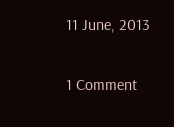11 June, 2013

1 Comment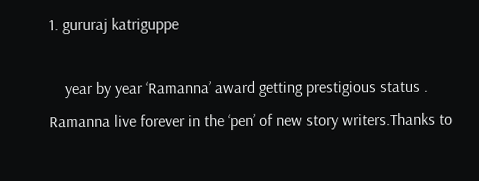1. gururaj katriguppe

    year by year ‘Ramanna’ award getting prestigious status . Ramanna live forever in the ‘pen’ of new story writers.Thanks to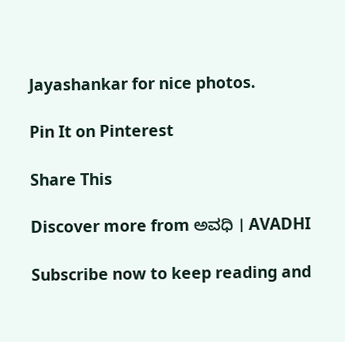Jayashankar for nice photos.

Pin It on Pinterest

Share This

Discover more from ಅವಧಿ । AVADHI

Subscribe now to keep reading and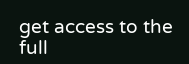get access to the full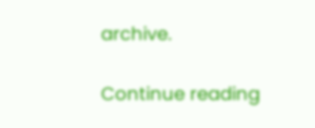archive.

Continue reading